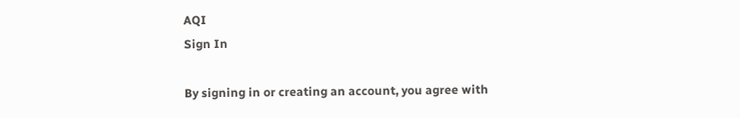AQI
Sign In

By signing in or creating an account, you agree with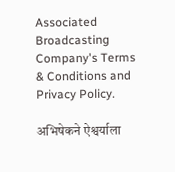Associated Broadcasting Company's Terms & Conditions and Privacy Policy.

अभिषेकने ऐश्वर्याला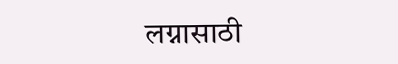लग्नासाठी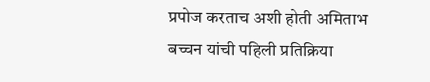प्रपोज करताच अशी होती अमिताभ बच्चन यांची पहिली प्रतिक्रिया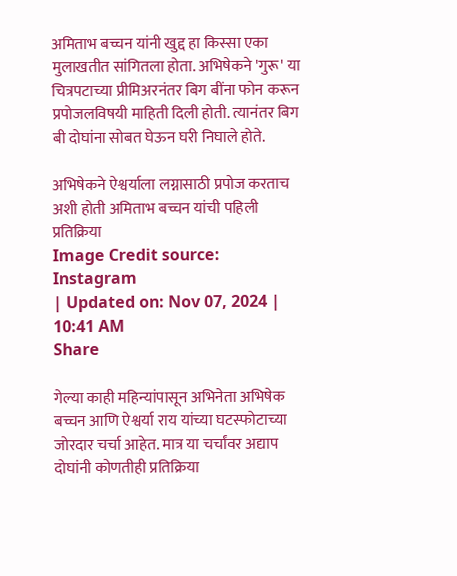अमिताभ बच्चन यांनी खुद्द हा किस्सा एका मुलाखतीत सांगितला होता. अभिषेकने 'गुरू' या चित्रपटाच्या प्रीमिअरनंतर बिग बींना फोन करून प्रपोजलविषयी माहिती दिली होती. त्यानंतर बिग बी दोघांना सोबत घेऊन घरी निघाले होते.

अभिषेकने ऐश्वर्याला लग्नासाठी प्रपोज करताच अशी होती अमिताभ बच्चन यांची पहिली प्रतिक्रिया
Image Credit source: Instagram
| Updated on: Nov 07, 2024 | 10:41 AM
Share

गेल्या काही महिन्यांपासून अभिनेता अभिषेक बच्चन आणि ऐश्वर्या राय यांच्या घटस्फोटाच्या जोरदार चर्चा आहेत. मात्र या चर्चांवर अद्याप दोघांनी कोणतीही प्रतिक्रिया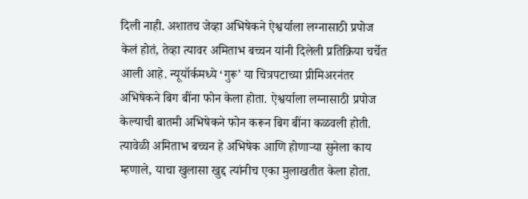दिली नाही. अशातच जेव्हा अभिषेकने ऐश्वर्याला लग्नासाठी प्रपोज केलं होतं, तेव्हा त्यावर अमिताभ बच्चन यांनी दिलेली प्रतिक्रिया चर्चेत आली आहे. न्यूयॉर्कमध्ये ‘गुरू’ या चित्रपटाच्या प्रीमिअरनंतर अभिषेकने बिग बींना फोन केला होता. ऐश्वर्याला लग्नासाठी प्रपोज केल्याची बातमी अभिषेकने फोन करून बिग बींना कळवली होती. त्यावेळी अमिताभ बच्चन हे अभिषेक आणि होणाऱ्या सुनेला काय म्हणाले, याचा खुलासा खुद्द त्यांनीच एका मुलाखतीत केला होता.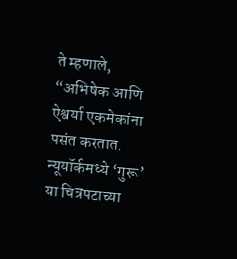ते म्हणाले, “अभिषेक आणि ऐश्वर्या एकमेकांना पसंत करतात. न्यूयॉर्कमध्ये ‘गुरू’ या चित्रपटाच्या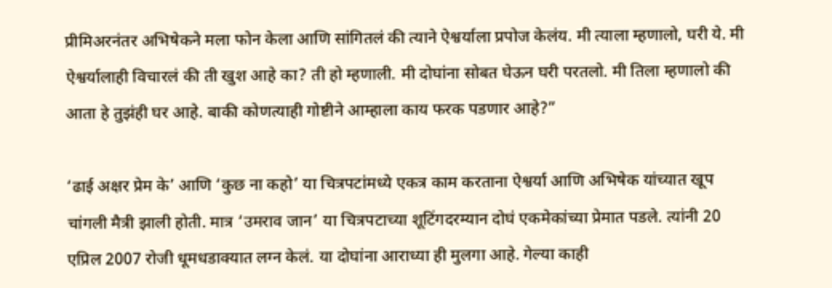प्रीमिअरनंतर अभिषेकने मला फोन केला आणि सांगितलं की त्याने ऐश्वर्याला प्रपोज केलंय. मी त्याला म्हणालो, घरी ये. मी ऐश्वर्यालाही विचारलं की ती खुश आहे का? ती हो म्हणाली. मी दोघांना सोबत घेऊन घरी परतलो. मी तिला म्हणालो की आता हे तुझंही घर आहे. बाकी कोणत्याही गोष्टीने आम्हाला काय फरक पडणार आहे?”

‘ढाई अक्षर प्रेम के’ आणि ‘कुछ ना कहो’ या चित्रपटांमध्ये एकत्र काम करताना ऐश्वर्या आणि अभिषेक यांच्यात खूप चांगली मैत्री झाली होती. मात्र ‘उमराव जान’ या चित्रपटाच्या शूटिंगदरम्यान दोघं एकमेकांच्या प्रेमात पडले. त्यांनी 20 एप्रिल 2007 रोजी धूमधडाक्यात लग्न केलं. या दोघांना आराध्या ही मुलगा आहे. गेल्या काही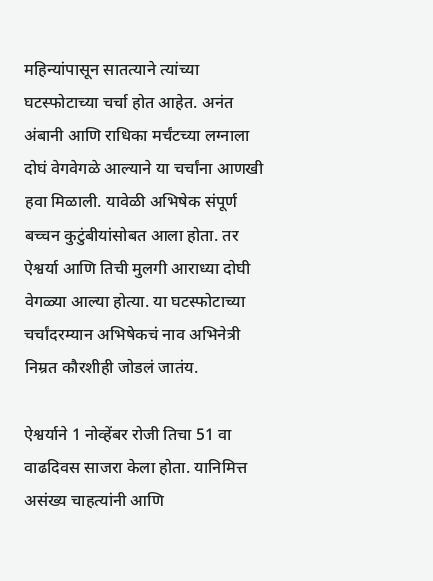महिन्यांपासून सातत्याने त्यांच्या घटस्फोटाच्या चर्चा होत आहेत. अनंत अंबानी आणि राधिका मर्चंटच्या लग्नाला दोघं वेगवेगळे आल्याने या चर्चांना आणखी हवा मिळाली. यावेळी अभिषेक संपूर्ण बच्चन कुटुंबीयांसोबत आला होता. तर ऐश्वर्या आणि तिची मुलगी आराध्या दोघी वेगळ्या आल्या होत्या. या घटस्फोटाच्या चर्चांदरम्यान अभिषेकचं नाव अभिनेत्री निम्रत कौरशीही जोडलं जातंय.

ऐश्वर्याने 1 नोव्हेंबर रोजी तिचा 51 वा वाढदिवस साजरा केला होता. यानिमित्त असंख्य चाहत्यांनी आणि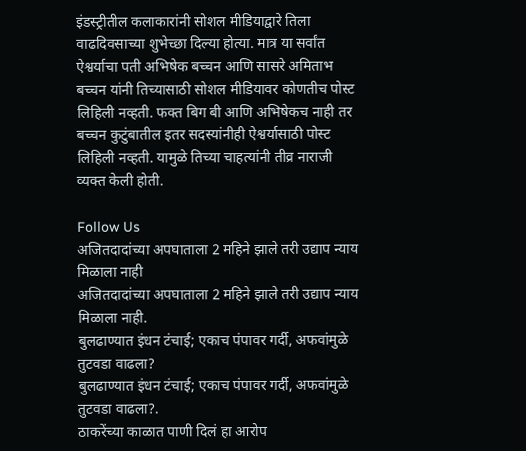इंडस्ट्रीतील कलाकारांनी सोशल मीडियाद्वारे तिला वाढदिवसाच्या शुभेच्छा दिल्या होत्या. मात्र या सर्वांत ऐश्वर्याचा पती अभिषेक बच्चन आणि सासरे अमिताभ बच्चन यांनी तिच्यासाठी सोशल मीडियावर कोणतीच पोस्ट लिहिली नव्हती. फक्त बिग बी आणि अभिषेकच नाही तर बच्चन कुटुंबातील इतर सदस्यांनीही ऐश्वर्यासाठी पोस्ट लिहिली नव्हती. यामुळे तिच्या चाहत्यांनी तीव्र नाराजी व्यक्त केली होती.

Follow Us
अजितदादांच्या अपघाताला 2 महिने झाले तरी उद्याप न्याय मिळाला नाही
अजितदादांच्या अपघाताला 2 महिने झाले तरी उद्याप न्याय मिळाला नाही.
बुलढाण्यात इंधन टंचाई; एकाच पंपावर गर्दी, अफवांमुळे तुटवडा वाढला?
बुलढाण्यात इंधन टंचाई; एकाच पंपावर गर्दी, अफवांमुळे तुटवडा वाढला?.
ठाकरेंच्या काळात पाणी दिलं हा आरोप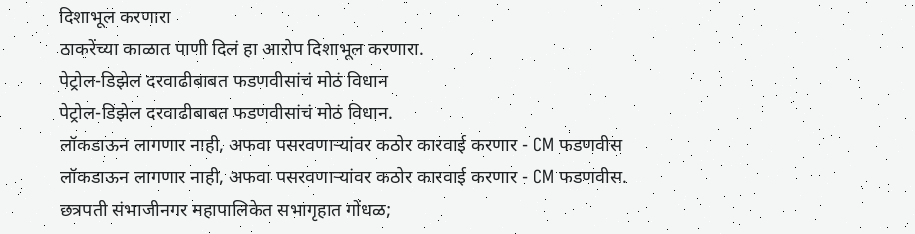दिशाभूल करणारा
ठाकरेंच्या काळात पाणी दिलं हा आरोप दिशाभूल करणारा.
पेट्रोल-डिझेल दरवाढीबाबत फडणवीसांचं मोठं विधान
पेट्रोल-डिझेल दरवाढीबाबत फडणवीसांचं मोठं विधान.
लॉकडाऊन लागणार नाही, अफवा पसरवणाऱ्यांवर कठोर कारवाई करणार - CM फडणवीस
लॉकडाऊन लागणार नाही, अफवा पसरवणाऱ्यांवर कठोर कारवाई करणार - CM फडणवीस.
छत्रपती संभाजीनगर महापालिकेत सभागृहात गोंधळ;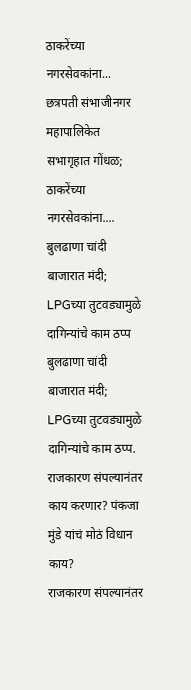ठाकरेंच्या नगरसेवकांना...
छत्रपती संभाजीनगर महापालिकेत सभागृहात गोंधळ; ठाकरेंच्या नगरसेवकांना....
बुलढाणा चांदी बाजारात मंदी; LPGच्या तुटवड्यामुळे दागिन्यांचे काम ठप्प
बुलढाणा चांदी बाजारात मंदी; LPGच्या तुटवड्यामुळे दागिन्यांचे काम ठप्प.
राजकारण संपल्यानंतर काय करणार? पंकजा मुंडे यांचं मोठं विधान काय?
राजकारण संपल्यानंतर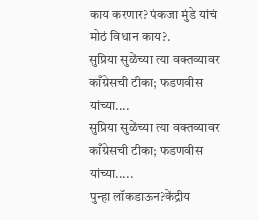काय करणार? पंकजा मुंडे यांचं मोठं विधान काय?.
सुप्रिया सुळेंच्या त्या वक्तव्यावर काँग्रेसची टीका; फडणवीस यांच्या....
सुप्रिया सुळेंच्या त्या वक्तव्यावर काँग्रेसची टीका; फडणवीस यांच्या.....
पुन्हा लॉकडाऊन?केंद्रीय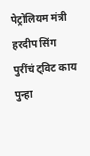पेट्रोलियम मंत्री हरदीप सिंग पुरींचं ट्विट काय
पुन्हा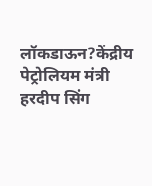लॉकडाऊन?केंद्रीय पेट्रोलियम मंत्री हरदीप सिंग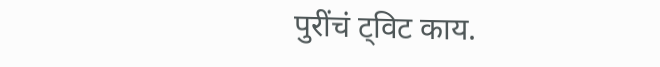पुरींचं ट्विट काय.